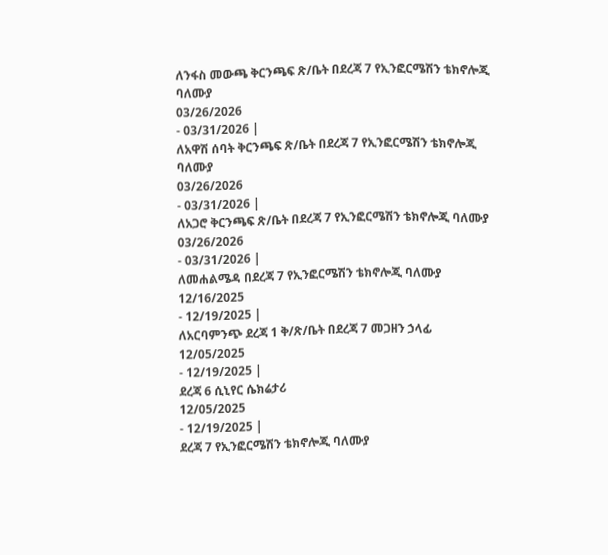ለንፋስ መውጫ ቅርንጫፍ ጽ/ቤት በደረጃ 7 የኢንፎርሜሽን ቴክኖሎጂ ባለሙያ
03/26/2026
- 03/31/2026 |
ለአዋሽ ሰባት ቅርንጫፍ ጽ/ቤት በደረጃ 7 የኢንፎርሜሽን ቴክኖሎጂ ባለሙያ
03/26/2026
- 03/31/2026 |
ለአጋሮ ቅርንጫፍ ጽ/ቤት በደረጃ 7 የኢንፎርሜሽን ቴክኖሎጂ ባለሙያ
03/26/2026
- 03/31/2026 |
ለመሐልሜዳ በደረጃ 7 የኢንፎርሜሽን ቴክኖሎጂ ባለሙያ
12/16/2025
- 12/19/2025 |
ለአርባምንጭ ደረጃ 1 ቅ/ጽ/ቤት በደረጃ 7 መጋዘን ኃላፊ
12/05/2025
- 12/19/2025 |
ደረጃ 6 ሲኒየር ሴክሬታሪ
12/05/2025
- 12/19/2025 |
ደረጃ 7 የኢንፎርሜሽን ቴክኖሎጂ ባለሙያ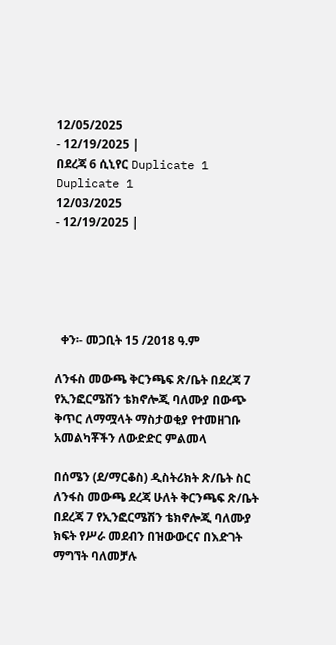12/05/2025
- 12/19/2025 |
በደረጃ 6 ሲኒየር Duplicate 1 Duplicate 1
12/03/2025
- 12/19/2025 |





  ቀን፡- መጋቢት 15 /2018 ዓ.ም

ለንፋስ መውጫ ቅርንጫፍ ጽ/ቤት በደረጃ 7 የኢንፎርሜሽን ቴክኖሎጂ ባለሙያ በውጭ ቅጥር ለማሟላት ማስታወቂያ የተመዘገቡ አመልካቾችን ለውድድር ምልመላ

በሰሜን (ደ/ማርቆስ) ዲስትሪክት ጽ/ቤት ስር ለንፋስ መውጫ ደረጃ ሁለት ቅርንጫፍ ጽ/ቤት በደረጃ 7 የኢንፎርሜሽን ቴክኖሎጂ ባለሙያ ክፍት የሥራ መደብን በዝውውርና በእድገት ማግኘት ባለመቻሉ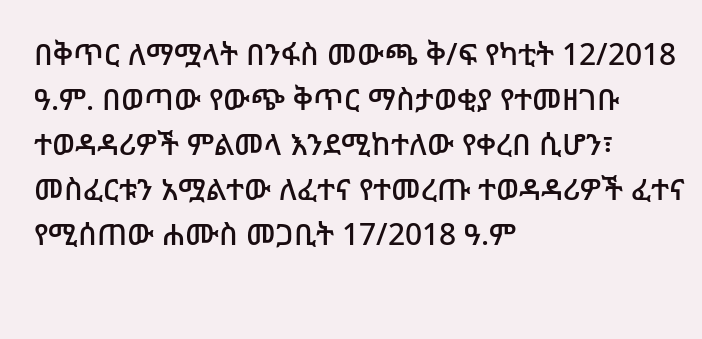በቅጥር ለማሟላት በንፋስ መውጫ ቅ/ፍ የካቲት 12/2018 ዓ.ም. በወጣው የውጭ ቅጥር ማስታወቂያ የተመዘገቡ ተወዳዳሪዎች ምልመላ እንደሚከተለው የቀረበ ሲሆን፣ መስፈርቱን አሟልተው ለፈተና የተመረጡ ተወዳዳሪዎች ፈተና የሚሰጠው ሐሙስ መጋቢት 17/2018 ዓ.ም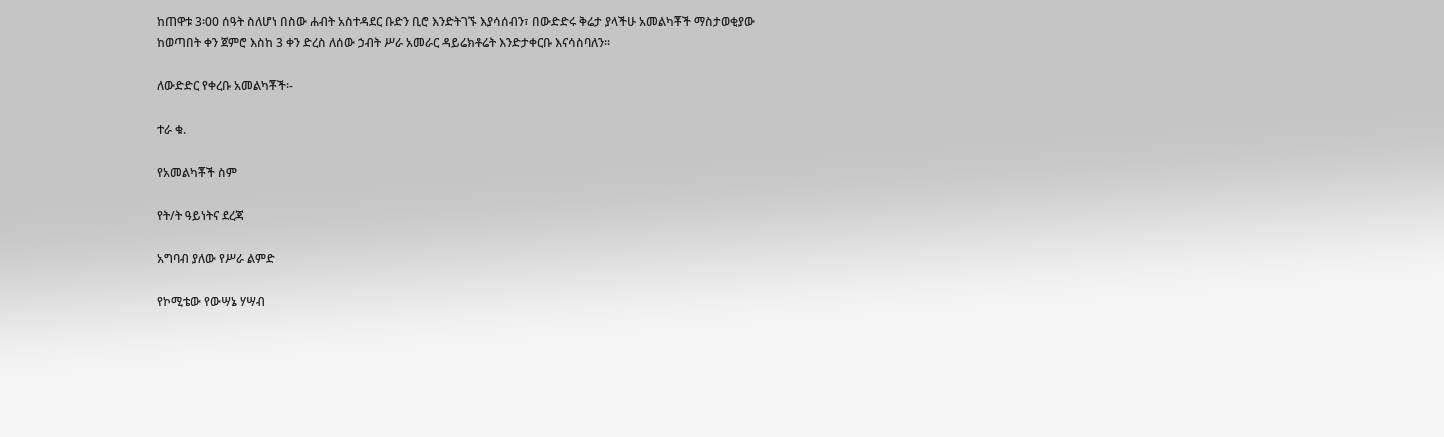ከጠዋቱ 3፡00 ሰዓት ስለሆነ በስው ሐብት አስተዳደር ቡድን ቢሮ እንድትገኙ እያሳሰብን፣ በውድድሩ ቅሬታ ያላችሁ አመልካቾች ማስታወቂያው ከወጣበት ቀን ጀምሮ እስከ 3 ቀን ድረስ ለሰው ኃብት ሥራ አመራር ዳይሬክቶሬት እንድታቀርቡ እናሳስባለን፡፡

ለውድድር የቀረቡ አመልካቾች፡-

ተራ ቁ.

የአመልካቾች ስም

የት/ት ዓይነትና ደረጃ

አግባብ ያለው የሥራ ልምድ

የኮሚቴው የውሣኔ ሃሣብ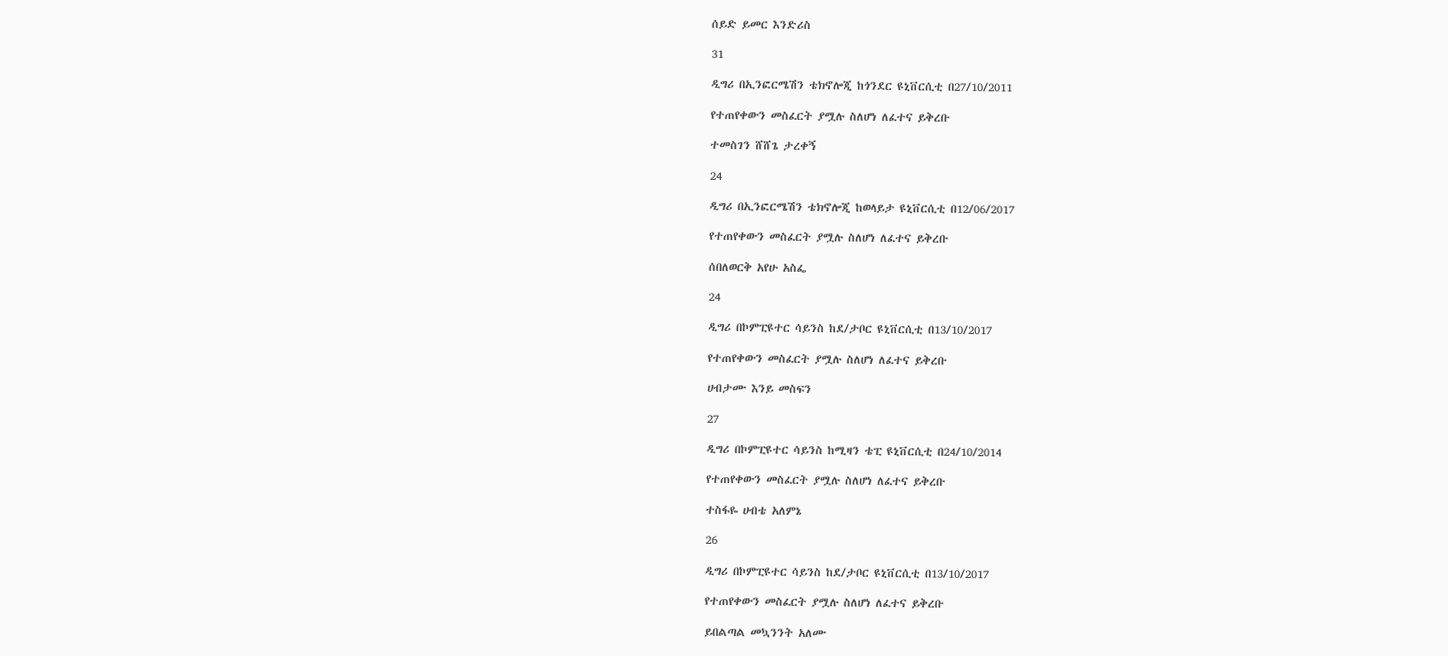ሰይድ ይመር እንድሪስ

31

ዲግሪ በኢንፎርሜሽን ቴክኖሎጂ ከጎንደር ዩኒቨርሲቲ በ27/10/2011

የተጠየቀውን መስፈርት ያሟሉ ስለሆነ ለፈተና ይቅረቡ

ተመስገን ሸሸጌ ታረቀኝ

24

ዲግሪ በኢንፎርሜሽን ቴክኖሎጂ ከወላይታ ዩኒቨርሲቲ በ12/06/2017

የተጠየቀውን መስፈርት ያሟሉ ስለሆነ ለፈተና ይቅረቡ

ሰበለወርቅ አየሁ አስፌ

24

ዲግሪ በኮምፒዩተር ሳይንስ ከደ/ታቦር ዩኒቨርሲቲ በ13/10/2017

የተጠየቀውን መስፈርት ያሟሉ ስለሆነ ለፈተና ይቅረቡ

ሀብታሙ እንይ መስፍን

27

ዲግሪ በኮምፒዩተር ሳይንስ ከሚዛን ቴፒ ዩኒቨርሲቲ በ24/10/2014

የተጠየቀውን መስፈርት ያሟሉ ስለሆነ ለፈተና ይቅረቡ

ተስፋዬ ሀብቴ አለምኔ

26

ዲግሪ በኮምፒዩተር ሳይንስ ከደ/ታቦር ዩኒቨርሲቲ በ13/10/2017

የተጠየቀውን መስፈርት ያሟሉ ስለሆነ ለፈተና ይቅረቡ

ይበልጣል መኳንንት አለሙ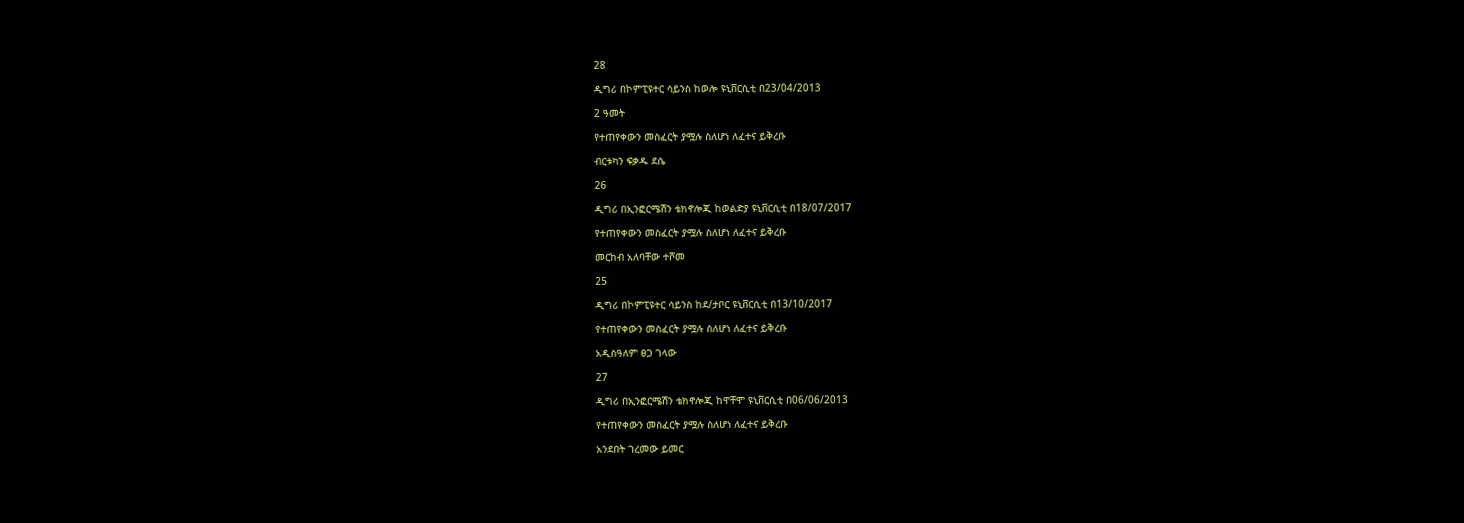28

ዲግሪ በኮምፒዩተር ሳይንስ ከወሎ ዩኒቨርሲቲ በ23/04/2013

2 ዓመት

የተጠየቀውን መስፈርት ያሟሉ ስለሆነ ለፈተና ይቅረቡ

ብርቱካን ፍቃዱ ደሴ

26

ዲግሪ በኢንፎርሜሽን ቴክኖሎጂ ከወልድያ ዩኒቨርሲቲ በ18/07/2017

የተጠየቀውን መስፈርት ያሟሉ ስለሆነ ለፈተና ይቅረቡ

መርከብ አለባቸው ተሾመ

25

ዲግሪ በኮምፒዩተር ሳይንስ ከደ/ታቦር ዩኒቨርሲቲ በ13/10/2017

የተጠየቀውን መስፈርት ያሟሉ ስለሆነ ለፈተና ይቅረቡ

አዲስዓለም ፀጋ ገላው

27

ዲግሪ በኢንፎርሜሽን ቴክኖሎጂ ከዋቸሞ ዩኒቨርሲቲ በ06/06/2013

የተጠየቀውን መስፈርት ያሟሉ ስለሆነ ለፈተና ይቅረቡ

አንደበት ገረመው ይመር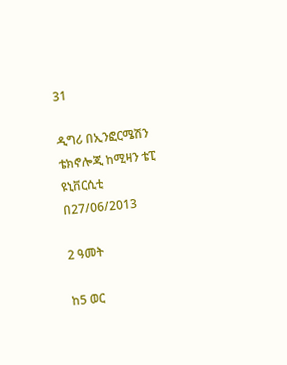31

ዲግሪ በኢንፎርሜሽን ቴክኖሎጂ ከሚዛን ቴፒ ዩኒቨርሲቲ በ27/06/2013

2 ዓመት

ከ5 ወር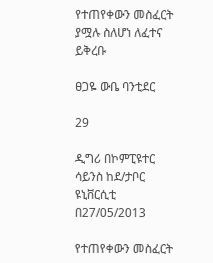የተጠየቀውን መስፈርት ያሟሉ ስለሆነ ለፈተና ይቅረቡ

ፀጋዬ ውቤ ባንቲደር

29

ዲግሪ በኮምፒዩተር ሳይንስ ከደ/ታቦር ዩኒቨርሲቲ በ27/05/2013

የተጠየቀውን መስፈርት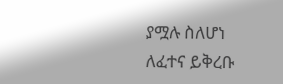ያሟሉ ስለሆነ ለፈተና ይቅረቡ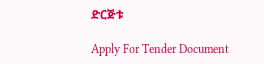ድርጅቱ

Apply For Tender Document